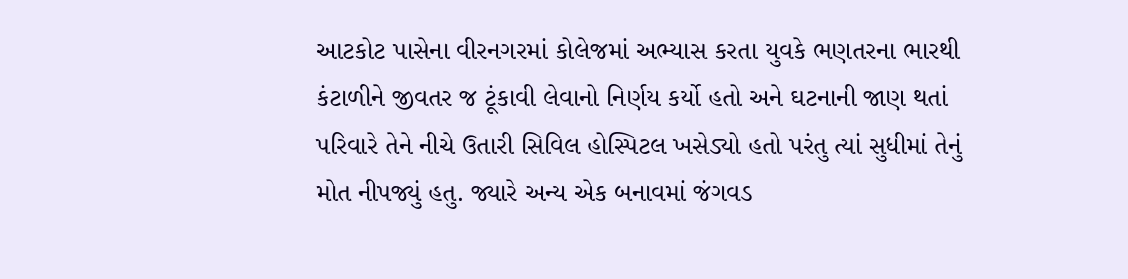આટકોટ પાસેના વીરનગરમાં કોલેજમાં અભ્યાસ કરતા યુવકે ભણતરના ભારથી કંટાળીને જીવતર જ ટૂંકાવી લેવાનો નિર્ણય કર્યો હતો અને ઘટનાની જાણ થતાં પરિવારે તેને નીચે ઉતારી સિવિલ હોસ્પિટલ ખસેડ્યો હતો પરંતુ ત્યાં સુધીમાં તેનું મોત નીપજ્યું હતુ. જ્યારે અન્ય એક બનાવમાં જંગવડ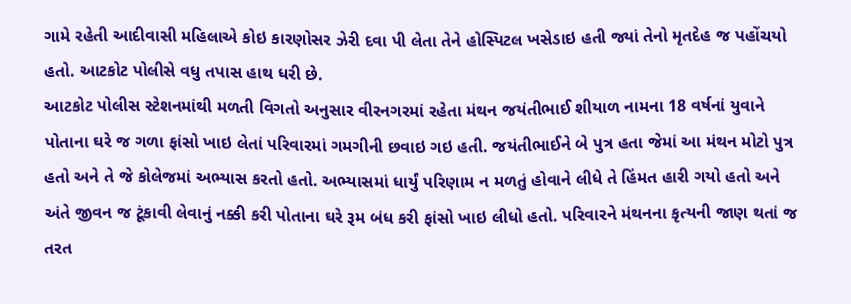ગામે રહેતી આદીવાસી મહિલાએ કોઇ કારણોસર ઝેરી દવા પી લેતા તેને હોસ્પિટલ ખસેડાઇ હતી જ્યાં તેનો મૃતદેહ જ પહોંચયો હતો. આટકોટ પોલીસે વધુ તપાસ હાથ ધરી છે.
આટકોટ પોલીસ સ્ટેશનમાંથી મળતી વિગતો અનુસાર વીરનગરમાં રહેતા મંથન જયંતીભાઈ શીયાળ નામના 18 વર્ષનાં યુવાને પોતાના ઘરે જ ગળા ફાંસો ખાઇ લેતાં પરિવારમાં ગમગીની છવાઇ ગઇ હતી. જયંતીભાઈને બે પુત્ર હતા જેમાં આ મંથન મોટો પુત્ર હતો અને તે જે કોલેજમાં અભ્યાસ કરતો હતો. અભ્યાસમાં ધાર્યું પરિણામ ન મળતું હોવાને લીધે તે હિંમત હારી ગયો હતો અને અંતે જીવન જ ટૂંકાવી લેવાનું નક્કી કરી પોતાના ઘરે રૂમ બંધ કરી ફાંસો ખાઇ લીધો હતો. પરિવારને મંથનના કૃત્યની જાણ થતાં જ તરત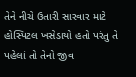તેને નીચે ઉતારી સારવાર માટે હોસ્પિટલ ખસેડાયો હતો પરંતુ તે પહેલાં તો તેનો જીવ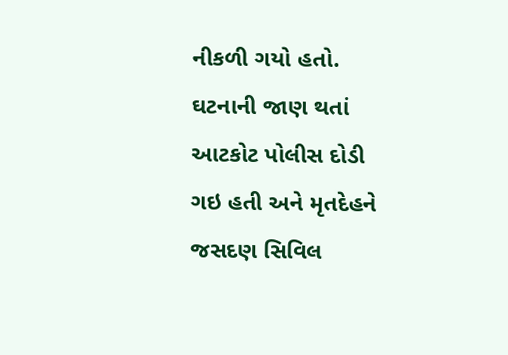નીકળી ગયો હતો. ઘટનાની જાણ થતાં આટકોટ પોલીસ દોડી ગઇ હતી અને મૃતદેહને જસદણ સિવિલ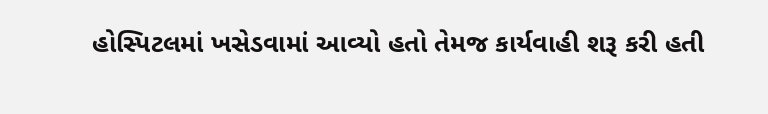હોસ્પિટલમાં ખસેડવામાં આવ્યો હતો તેમજ કાર્યવાહી શરૂ કરી હતી